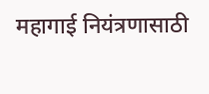महागाई नियंत्रणासाठी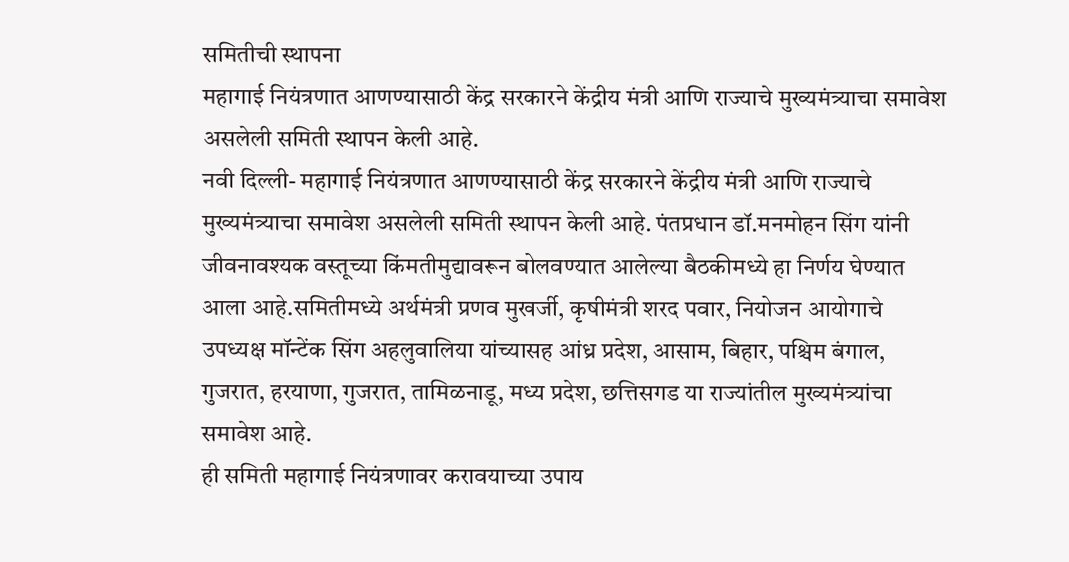समितीची स्थापना
महागाई नियंत्रणात आणण्यासाठी केंद्र सरकारने केंद्रीय मंत्री आणि राज्याचे मुख्यमंत्र्याचा समावेश असलेली समिती स्थापन केली आहे.
नवी दिल्ली- महागाई नियंत्रणात आणण्यासाठी केंद्र सरकारने केंद्रीय मंत्री आणि राज्याचे मुख्यमंत्र्याचा समावेश असलेली समिती स्थापन केली आहे. पंतप्रधान डॉ.मनमोहन सिंग यांनी जीवनावश्यक वस्तूच्या किंमतीमुद्यावरून बोलवण्यात आलेल्या बैठकीमध्ये हा निर्णय घेण्यात आला आहे.समितीमध्ये अर्थमंत्री प्रणव मुखर्जी, कृषीमंत्री शरद पवार, नियोजन आयोगाचे उपध्यक्ष मॉन्टेंक सिंग अहलुवालिया यांच्यासह आंध्र प्रदेश, आसाम, बिहार, पश्चिम बंगाल, गुजरात, हरयाणा, गुजरात, तामिळनाडू, मध्य प्रदेश, छत्तिसगड या राज्यांतील मुख्यमंत्र्यांचा समावेश आहे.
ही समिती महागाई नियंत्रणावर करावयाच्या उपाय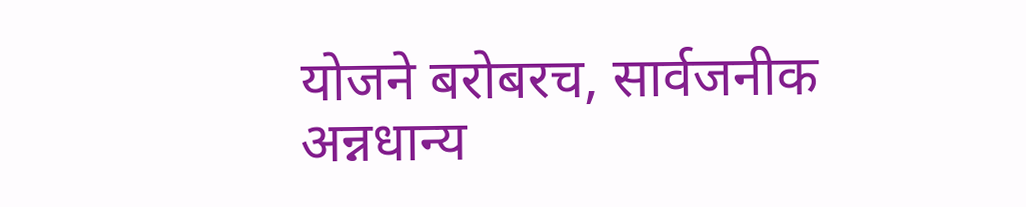योजने बरोबरच, सार्वजनीक अन्नधान्य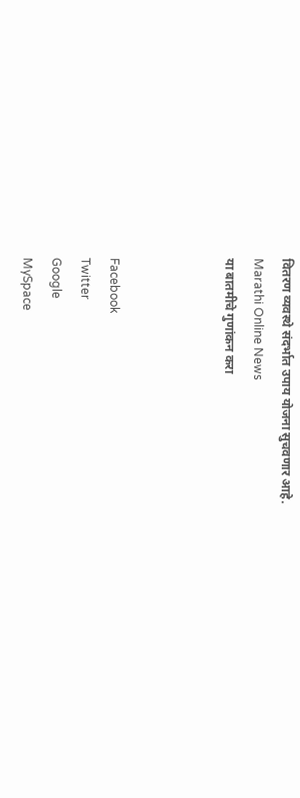वितरण व्यवस्थे संदर्भात उपाय योजना सुचवणार आहे.
Marathi Online News
या बातमीचे गुणांकन करा



Facebook
Twitter
Google
MySpace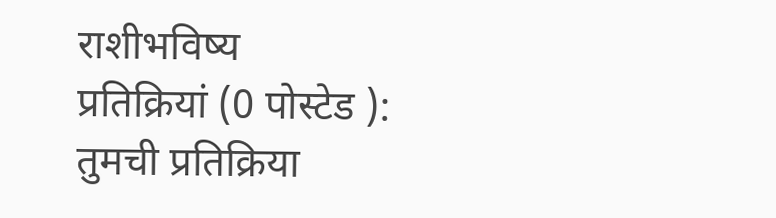राशीभविष्य
प्रतिक्रियां (0 पोस्टेड ):
तुमची प्रतिक्रिया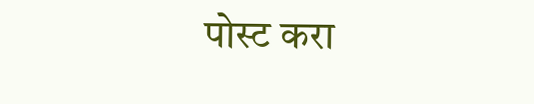पोस्ट करा